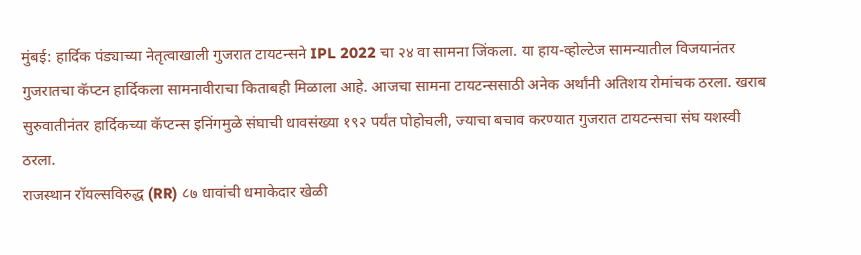मुंबई: हार्दिक पंड्याच्या नेतृत्वाखाली गुजरात टायटन्सने IPL 2022 चा २४ वा सामना जिंकला. या हाय-व्होल्टेज सामन्यातील विजयानंतर गुजरातचा कॅप्टन हार्दिकला सामनावीराचा किताबही मिळाला आहे. आजचा सामना टायटन्ससाठी अनेक अर्थांनी अतिशय रोमांचक ठरला. खराब सुरुवातीनंतर हार्दिकच्या कॅप्टन्स इनिंगमुळे संघाची धावसंख्या १९२ पर्यंत पोहोचली, ज्याचा बचाव करण्यात गुजरात टायटन्सचा संघ यशस्वी ठरला.
राजस्थान रॉयल्सविरुद्ध (RR) ८७ धावांची धमाकेदार खेळी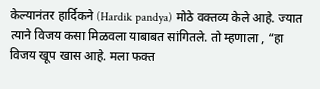केल्यानंतर हार्दिकने (Hardik pandya) मोठे वक्तव्य केले आहे. ज्यात त्याने विजय कसा मिळवला याबाबत सांगितले. तो म्हणाला , “हा विजय खूप खास आहे. मला फक्त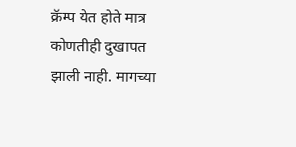क्रॅम्प येत होते मात्र कोणतीही दुखापत झाली नाही. मागच्या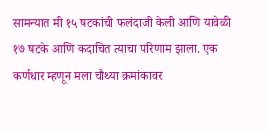सामन्यात मी १५ षटकांची फलंदाजी केली आणि यावेळी १७ षटके आणि कदाचित त्याचा परिणाम झाला. एक कर्णधार म्हणून मला चौथ्या क्रमांकावर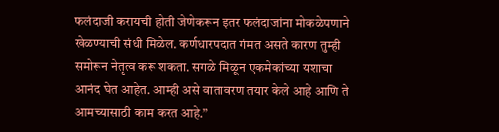फलंदाजी करायची होती जेणेकरून इतर फलंदाजांना मोकळेपणाने खेळण्याची संधी मिळेल. कर्णधारपदात गंमत असते कारण तुम्ही समोरून नेतृत्व करू शकता. सगळे मिळून एकमेकांच्या यशाचा आनंद घेत आहेत. आम्ही असे वातावरण तयार केले आहे आणि ते आमच्यासाठी काम करत आहे.”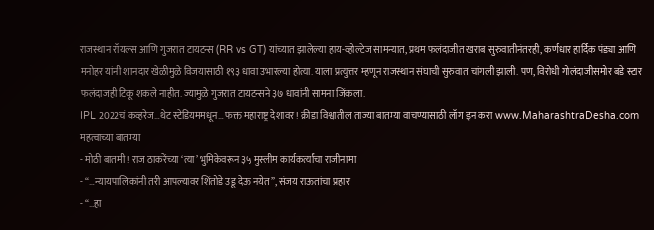राजस्थान रॉयल्स आणि गुजरात टायटन्स (RR vs GT) यांच्यात झालेल्या हाय-व्होल्टेज सामन्यात, प्रथम फलंदाजीत खराब सुरुवातीनंतरही, कर्णधार हार्दिक पंड्या आणि मनोहर यांनी शानदार खेळीमुळे विजयासाठी १९३ धावा उभारल्या होत्या. याला प्रत्युत्तर म्हणून राजस्थान संघाची सुरुवात चांगली झाली. पण, विरोधी गोलंदाजीसमोर बडे स्टार फलंदाजही टिकू शकले नाहीत. ज्यामुळे गुजरात टायटन्सने ३७ धावांनी सामना जिंकला.
IPL 2022चं कव्हरेज…थेट स्टेडियममधून…फक्त महाराष्ट्र देशावर! क्रीडा विश्वातील ताज्या बातम्या वाचण्यासाठी लॉग इन करा www.MaharashtraDesha.com
महत्वाच्या बातम्या
- मोठी बातमी! राज ठाकरेंच्या ‘त्या’ भुमिकेवरून ३५ मुस्लीम कार्यकर्त्यांचा राजीनामा
- “…न्यायपालिकांनी तरी आपल्यावर शिंतोडे उडू देऊ नयेत”, संजय राऊतांचा प्रहार
- “…हा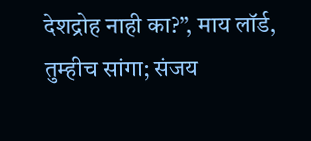देशद्रोह नाही का?”, माय लॉर्ड, तुम्हीच सांगा; संजय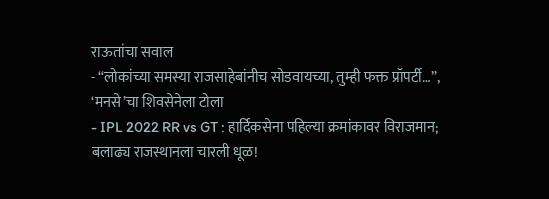राऊतांचा सवाल
- “लोकांच्या समस्या राजसाहेबांनीच सोडवायच्या, तुम्ही फक्त प्रॉपर्टी…”, ‘मनसे’चा शिवसेनेला टोला
- IPL 2022 RR vs GT : हार्दिकसेना पहिल्या क्रमांकावर विराजमान; बलाढ्य राजस्थानला चारली धूळ!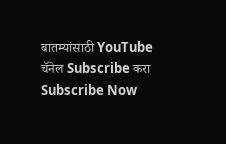बातम्यांसाठी YouTube चॅनेल Subscribe करा
Subscribe Now